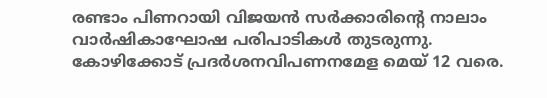രണ്ടാം പിണറായി വിജയൻ സർക്കാരിന്റെ നാലാം വാർഷികാഘോഷ പരിപാടികൾ തുടരുന്നു. കോഴിക്കോട് പ്രദർശനവിപണനമേള മെയ് 12 വരെ.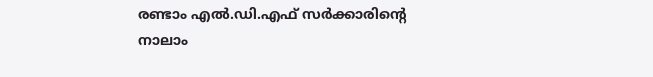രണ്ടാം എൽ.ഡി.എഫ് സർക്കാരിന്റെ നാലാം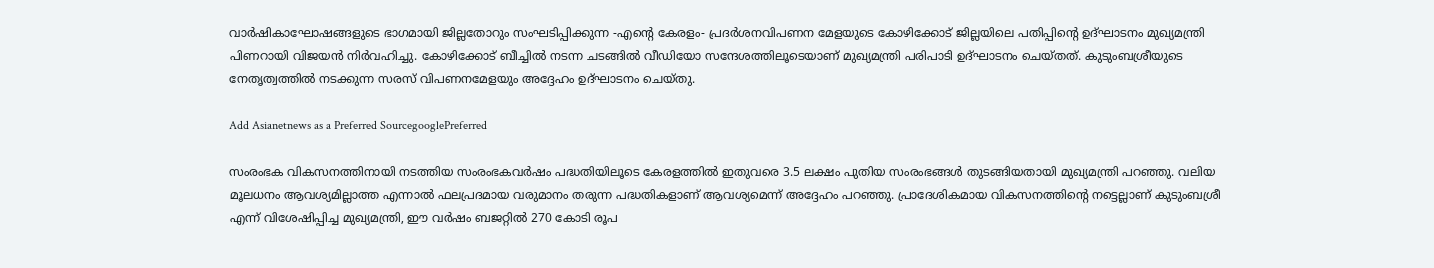വാർഷികാഘോഷങ്ങളുടെ ഭാഗമായി ജില്ലതോറും സംഘടിപ്പിക്കുന്ന -എന്റെ കേരളം- പ്രദർശനവിപണന മേളയുടെ കോഴിക്കോട് ജില്ലയിലെ പതിപ്പിന്റെ ഉദ്ഘാടനം മുഖ്യമന്ത്രി പിണറായി വിജയൻ നിർവഹിച്ചു. കോഴിക്കോട് ബീച്ചിൽ നടന്ന ചടങ്ങിൽ വീഡിയോ സന്ദേശത്തിലൂടെയാണ് മുഖ്യമന്ത്രി പരിപാടി ഉദ്ഘാടനം ചെയ്തത്. കുടുംബശ്രീയുടെ നേതൃത്വത്തിൽ നടക്കുന്ന സരസ് വിപണനമേളയും അദ്ദേഹം ഉദ്ഘാടനം ചെയ്തു.

Add Asianetnews as a Preferred SourcegooglePreferred

സംരംഭക വികസനത്തിനായി നടത്തിയ സംരംഭകവർഷം പദ്ധതിയിലൂടെ കേരളത്തിൽ ഇതുവരെ 3.5 ലക്ഷം പുതിയ സംരംഭങ്ങൾ തുടങ്ങിയതായി മുഖ്യമന്ത്രി പറഞ്ഞു. വലിയ മൂലധനം ആവശ്യമില്ലാത്ത എന്നാൽ ഫലപ്രദമായ വരുമാനം തരുന്ന പദ്ധതികളാണ് ആവശ്യമെന്ന് അദ്ദേഹം പറഞ്ഞു. പ്രാദേശികമായ വികസനത്തിന്റെ നട്ടെല്ലാണ് കുടുംബശ്രീ എന്ന് വിശേഷിപ്പിച്ച മുഖ്യമന്ത്രി, ഈ വർഷം ബജറ്റിൽ 270 കോടി രൂപ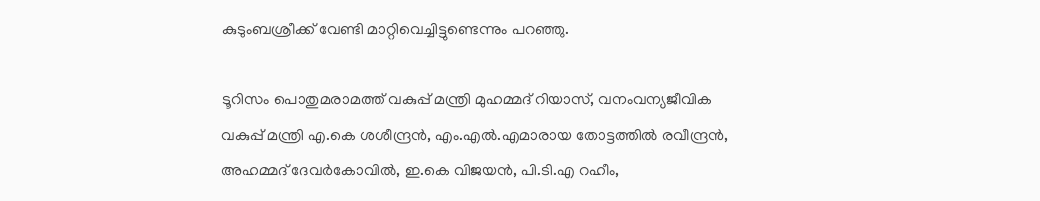കുടുംബശ്രീക്ക് വേണ്ടി മാറ്റിവെച്ചിട്ടുണ്ടെന്നും പറഞ്ഞു.

ടൂറിസം പൊതുമരാമത്ത് വകുപ്പ് മന്ത്രി മുഹമ്മദ് റിയാസ്, വനംവന്യജീവിക വകുപ്പ് മന്ത്രി എ.കെ ശശീന്ദ്രൻ, എം.എൽ.എമാരായ തോട്ടത്തിൽ രവീന്ദ്രൻ, അഹമ്മദ് ദേവർകോവിൽ, ഇ.കെ വിജയൻ, പി.ടി.എ റഹീം,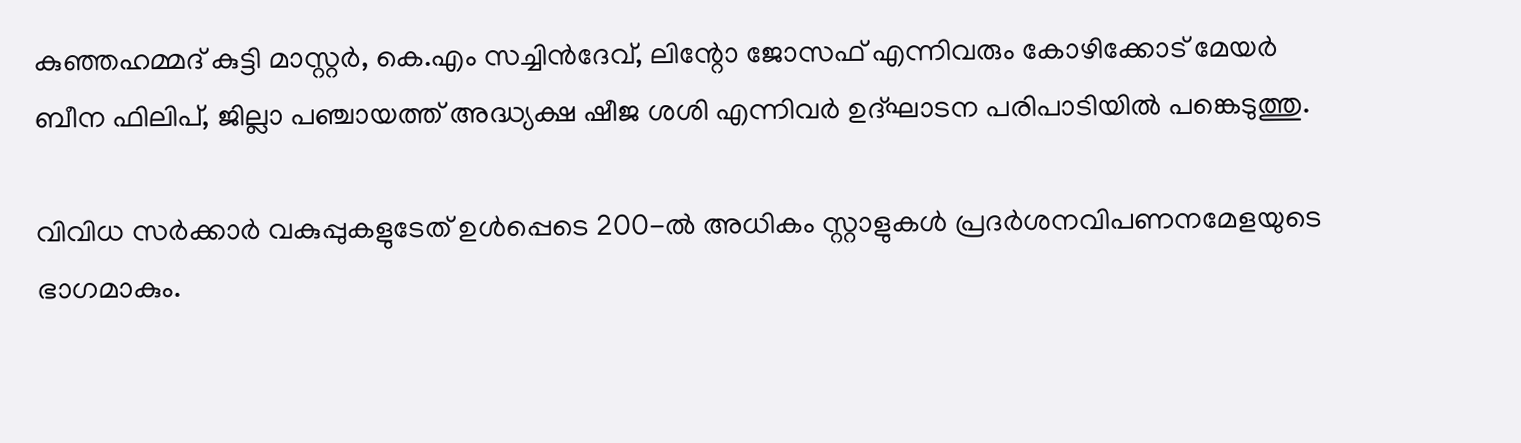കുഞ്ഞഹമ്മദ് കുട്ടി മാസ്റ്റർ, കെ.എം സച്ചിൻദേവ്, ലിന്റോ ജോസഫ് എന്നിവരും കോഴിക്കോട് മേയർ ബീന ഫിലിപ്, ജില്ലാ പഞ്ചായത്ത് അദ്ധ്യക്ഷ ഷീജ ശശി എന്നിവർ ഉദ്ഘാടന പരിപാടിയിൽ പങ്കെടുത്തു.

വിവിധ സർക്കാർ വകുപ്പുകളുടേത് ഉൾപ്പെടെ 200-ൽ അധികം സ്റ്റാളുകൾ പ്രദർശനവിപണനമേളയുടെ ഭാഗമാകും.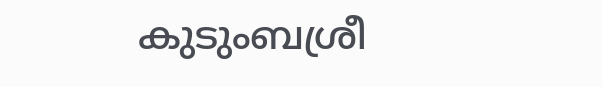കുടുംബശ്രീ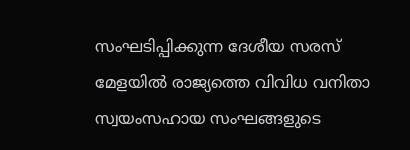സംഘടിപ്പിക്കുന്ന ദേശീയ സരസ് മേളയിൽ രാജ്യത്തെ വിവിധ വനിതാ സ്വയംസഹായ സംഘങ്ങളുടെ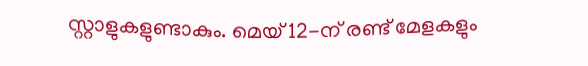സ്റ്റാളുകളുണ്ടാകും. മെയ് 12-ന് രണ്ട് മേളകളും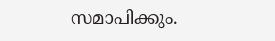സമാപിക്കും.